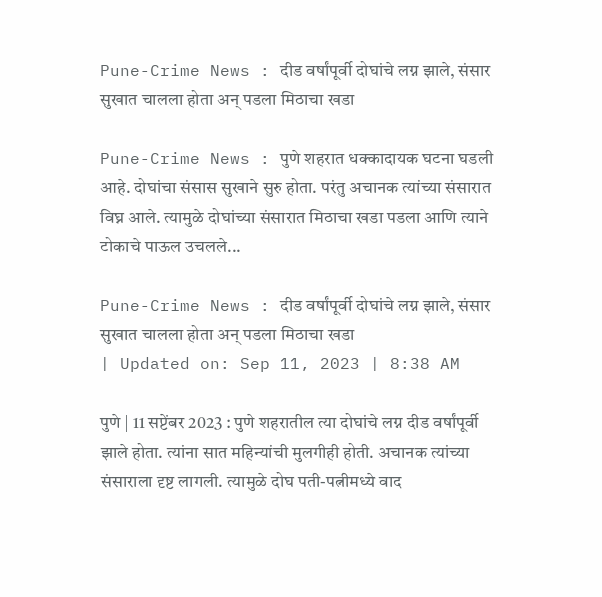Pune-Crime News : दीड वर्षांपूर्वी दोघांचे लग्न झाले, संसार सुखात चालला होता अन् पडला मिठाचा खडा

Pune-Crime News : पुणे शहरात धक्कादायक घटना घडली आहे. दोघांचा संसास सुखाने सुरु होता. परंतु अचानक त्यांच्या संसारात विघ्न आले. त्यामुळे दोघांच्या संसारात मिठाचा खडा पडला आणि त्याने टोकाचे पाऊल उचलले...

Pune-Crime News : दीड वर्षांपूर्वी दोघांचे लग्न झाले, संसार सुखात चालला होता अन् पडला मिठाचा खडा
| Updated on: Sep 11, 2023 | 8:38 AM

पुणे | 11 सप्टेंबर 2023 : पुणे शहरातील त्या दोघांचे लग्न दीड वर्षांपूर्वी झाले होता. त्यांना सात महिन्यांची मुलगीही होती. अचानक त्यांच्या संसाराला दृष्ट लागली. त्यामुळे दोघ पती-पत्नीमध्ये वाद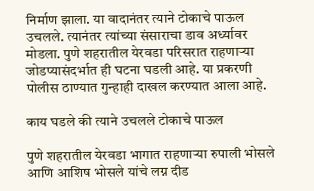निर्माण झाला. या वादानंतर त्याने टोकाचे पाऊल उचलले. त्यानंतर त्यांच्या संसाराचा डाव अर्ध्यावर मोडला. पुणे शहरातील येरवडा परिसरात राहणाऱ्या जोडप्यासंदर्भात ही घटना घडली आहे. या प्रकरणी पोलीस ठाण्यात गुन्हाही दाखल करण्यात आला आहे.

काय घडले की त्याने उचलले टोकाचे पाऊल

पुणे शहरातील येरवडा भागात राहणाऱ्या रुपाली भोसले आणि आशिष भोसले यांचे लग्न दीड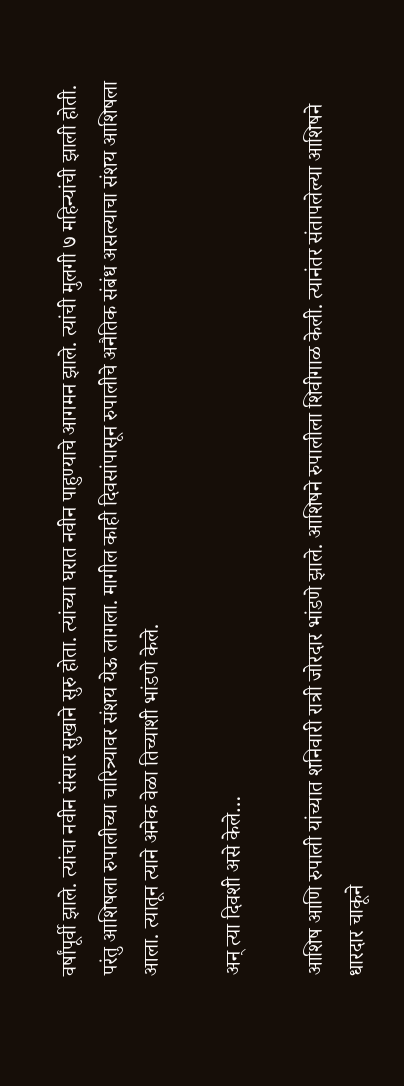वर्षांपूर्वी झाले. त्यांचा नवीन संसार सुखाने सुरु होता. त्यांच्या घरात नवीन पाहुण्याचे आगमन झाले. त्यांची मुलगी ७ महिन्यांची झाली होती. परंतु आशिषला रुपालीच्या चारित्र्यावर संशय येऊ लागला. मागील काही दिवसांपासून रुपालीचे अनैतिक संबंध असल्याचा संशय आशिषला आला. त्यातून त्याने अनेक वेळा तिच्याशी भांडणे केले.

अन् त्या दिवशी असे केले…

आशिष आणि रुपाली यांच्यात शनिवारी रात्री जोरदार भांडणे झाले. आशिषने रुपालीला शिवीगाळ केली. त्यानंतर संतापलेल्या आशिषने धारदार चाकूने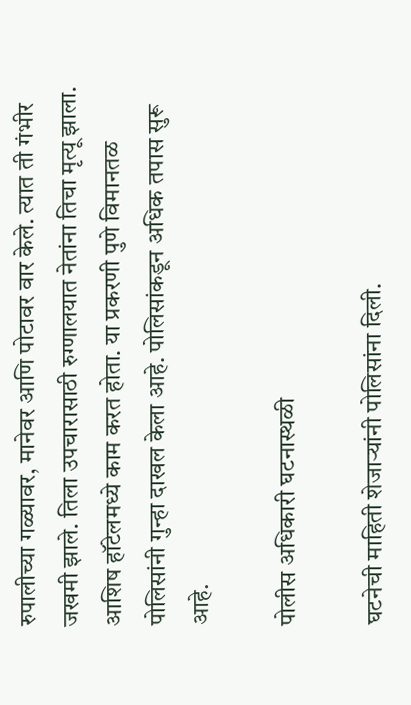रुपालीच्या गळ्यावर, मानेवर आणि पोटावर वार केले. त्यात ती गंभीर जखमी झाले. तिला उपचारासाठी रुग्णालयात नेतांना तिचा मृत्यू झाला. आशिष हॉटेलमध्ये काम करत होता. या प्रकरणी पुणे विमानतळ पोलिसांनी गुन्हा दाखल केला आहे. पोलिसांकडून अधिक तपास सुरू आहे.

पोलीस अधिकारी घटनास्थळी

घटनेची माहिती शेजाऱ्यांनी पोलिसांना दिली.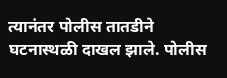त्यानंतर पोलीस तातडीने घटनास्थळी दाखल झाले. पोलीस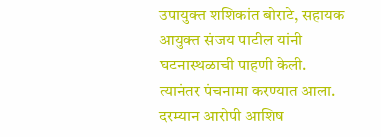उपायुक्त शशिकांत बोराटे, सहायक आयुक्त संजय पाटील यांनी घटनास्थळाची पाहणी केली. त्यानंतर पंचनामा करण्यात आला. दरम्यान आरोपी आशिष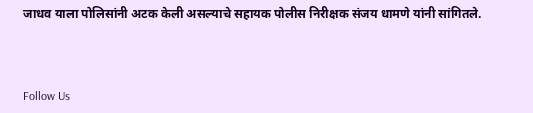जाधव याला पोलिसांनी अटक केली असल्याचे सहायक पोलीस निरीक्षक संजय धामणे यांनी सांगितले.



Follow Us